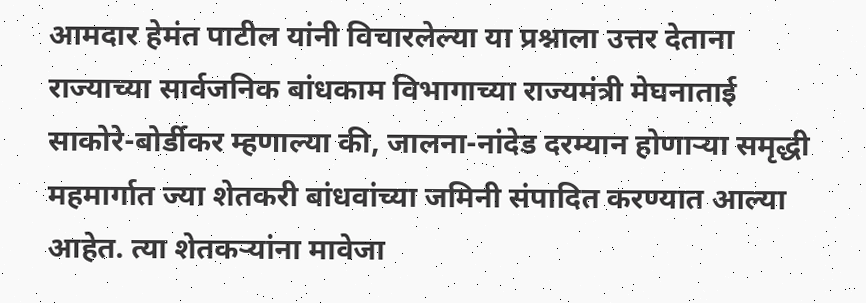आमदार हेमंत पाटील यांनी विचारलेल्या या प्रश्नाला उत्तर देताना राज्याच्या सार्वजनिक बांधकाम विभागाच्या राज्यमंत्री मेघनाताई साकोरे-बोर्डीकर म्हणाल्या की, जालना-नांदेड दरम्यान होणाऱ्या समृद्धी महमार्गात ज्या शेतकरी बांधवांच्या जमिनी संपादित करण्यात आल्या आहेत. त्या शेतकऱ्यांना मावेजा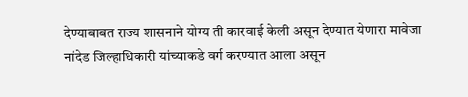देण्याबाबत राज्य शासनाने योग्य ती कारवाई केली असून देण्यात येणारा मावेजा नांदेड जिल्हाधिकारी यांच्याकडे वर्ग करण्यात आला असून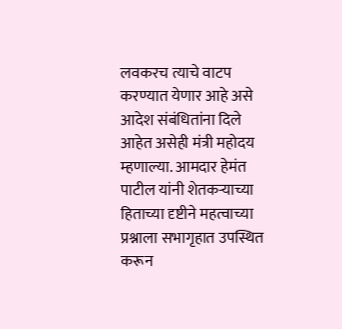लवकरच त्याचे वाटप करण्यात येणार आहे असे आदेश संबंधितांना दिले आहेत असेही मंत्री महोदय म्हणाल्या. आमदार हेमंत पाटील यांनी शेतकऱ्याच्या हिताच्या दृष्टीने महत्वाच्या प्रश्नाला सभागृहात उपस्थित करून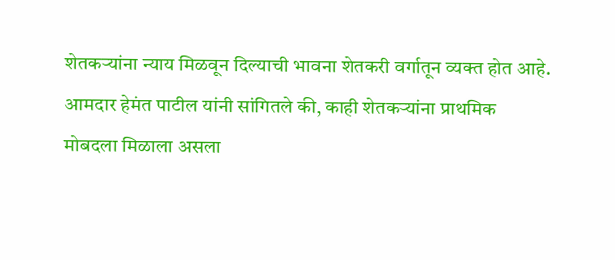शेतकऱ्यांना न्याय मिळवून दिल्याची भावना शेतकरी वर्गातून व्यक्त होत आहे. आमदार हेमंत पाटील यांनी सांगितले की, काही शेतकऱ्यांना प्राथमिक मोबदला मिळाला असला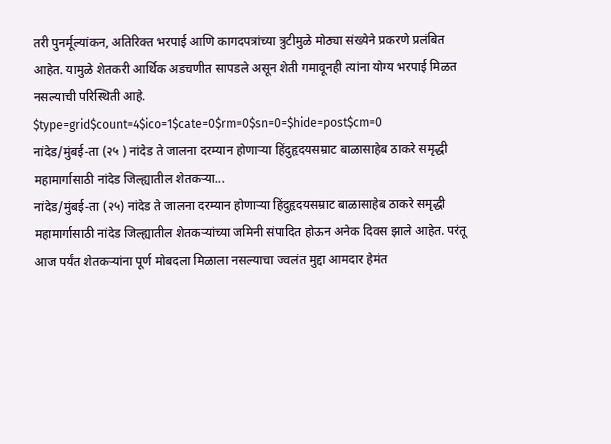तरी पुनर्मूल्यांकन, अतिरिक्त भरपाई आणि कागदपत्रांच्या त्रुटीमुळे मोठ्या संख्येने प्रकरणे प्रलंबित आहेत. यामुळे शेतकरी आर्थिक अडचणीत सापडले असून शेती गमावूनही त्यांना योग्य भरपाई मिळत नसल्याची परिस्थिती आहे.
$type=grid$count=4$ico=1$cate=0$rm=0$sn=0=$hide=post$cm=0
नांदेड/मुंबई-ता (२५ ) नांदेड ते जालना दरम्यान होणाऱ्या हिंदुहृदयसम्राट बाळासाहेब ठाकरे समृद्धी महामार्गासाठी नांदेड जिल्ह्यातील शेतकऱ्या...
नांदेड/मुंबई-ता (२५) नांदेड ते जालना दरम्यान होणाऱ्या हिंदुहृदयसम्राट बाळासाहेब ठाकरे समृद्धी महामार्गासाठी नांदेड जिल्ह्यातील शेतकऱ्यांच्या जमिनी संपादित होऊन अनेक दिवस झाले आहेत. परंतू आज पर्यंत शेतकऱ्यांना पूर्ण मोबदला मिळाला नसल्याचा ज्वलंत मुद्दा आमदार हेमंत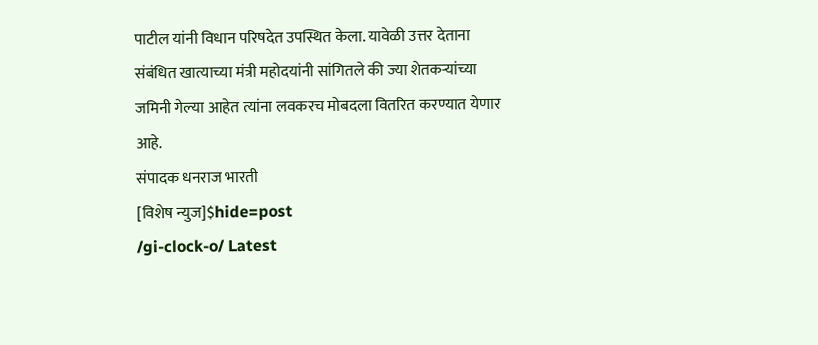पाटील यांनी विधान परिषदेत उपस्थित केला. यावेळी उत्तर देताना संबंधित खात्याच्या मंत्री महोदयांनी सांगितले की ज्या शेतकऱ्यांच्या जमिनी गेल्या आहेत त्यांना लवकरच मोबदला वितरित करण्यात येणार आहे.
संपादक धनराज भारती
[विशेष न्युज]$hide=post
/gi-clock-o/ Latest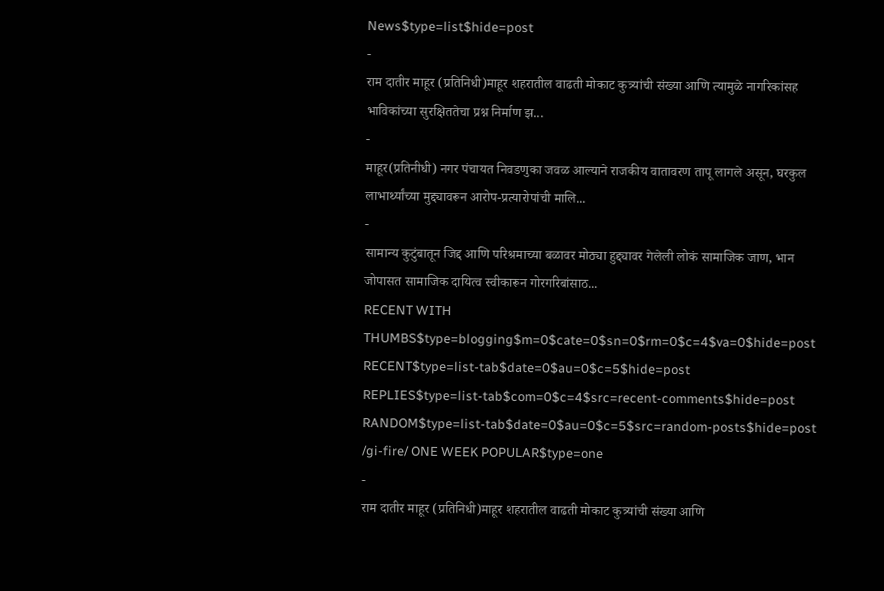News$type=list$hide=post
-
राम दातीर माहूर (प्रतिनिधी)माहूर शहरातील वाढती मोकाट कुत्र्यांची संख्या आणि त्यामुळे नागरिकांसह भाविकांच्या सुरक्षिततेचा प्रश्न निर्माण झ...
-
माहूर(प्रतिनीधी) नगर पंचायत निवडणुका जवळ आल्याने राजकीय वातावरण तापू लागले असून, घरकुल लाभार्थ्यांच्या मुद्द्यावरून आरोप-प्रत्यारोपांची मालि...
-
सामान्य कुटुंबातून जिद्द आणि परिश्रमाच्या बळावर मोठ्या हुद्द्यावर गेलेली लोकं सामाजिक जाण, भान जोपासत सामाजिक दायित्व स्वीकारून गोरगरिबांसाठ...
RECENT WITH THUMBS$type=blogging$m=0$cate=0$sn=0$rm=0$c=4$va=0$hide=post
RECENT$type=list-tab$date=0$au=0$c=5$hide=post
REPLIES$type=list-tab$com=0$c=4$src=recent-comments$hide=post
RANDOM$type=list-tab$date=0$au=0$c=5$src=random-posts$hide=post
/gi-fire/ ONE WEEK POPULAR$type=one
-
राम दातीर माहूर (प्रतिनिधी)माहूर शहरातील वाढती मोकाट कुत्र्यांची संख्या आणि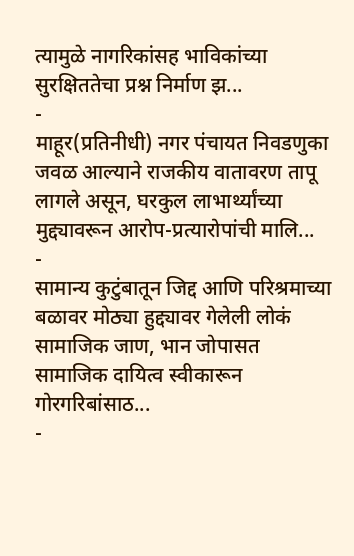त्यामुळे नागरिकांसह भाविकांच्या सुरक्षिततेचा प्रश्न निर्माण झ...
-
माहूर(प्रतिनीधी) नगर पंचायत निवडणुका जवळ आल्याने राजकीय वातावरण तापू लागले असून, घरकुल लाभार्थ्यांच्या मुद्द्यावरून आरोप-प्रत्यारोपांची मालि...
-
सामान्य कुटुंबातून जिद्द आणि परिश्रमाच्या बळावर मोठ्या हुद्द्यावर गेलेली लोकं सामाजिक जाण, भान जोपासत सामाजिक दायित्व स्वीकारून गोरगरिबांसाठ...
-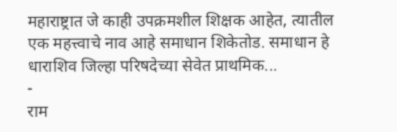महाराष्ट्रात जे काही उपक्रमशील शिक्षक आहेत, त्यातील एक महत्त्वाचे नाव आहे समाधान शिकेतोड. समाधान हे धाराशिव जिल्हा परिषदेच्या सेवेत प्राथमिक...
-
राम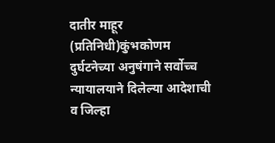दातीर माहूर (प्रतिनिधी)कुंभकोणम दुर्घटनेच्या अनुषंगाने सर्वोच्च न्यायालयाने दिलेल्या आदेशाची व जिल्हा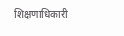शिक्षणाधिकारी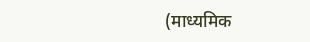(माध्यमिक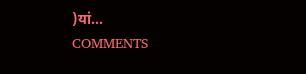)यां...
COMMENTS